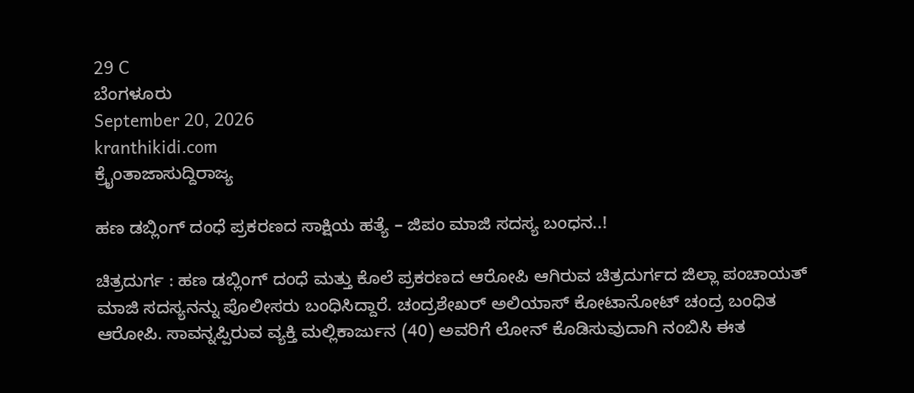29 C
ಬೆಂಗಳೂರು
September 20, 2026
kranthikidi.com
ಕ್ರೈಂತಾಜಾಸುದ್ದಿರಾಜ್ಯ

ಹಣ ಡಬ್ಲಿಂಗ್ ದಂಧೆ ಪ್ರಕರಣದ ಸಾಕ್ಷಿಯ ಹತ್ಯೆ – ಜಿಪಂ ಮಾಜಿ ಸದಸ್ಯ ಬಂಧನ..!

ಚಿತ್ರದುರ್ಗ : ಹಣ ಡಬ್ಲಿಂಗ್ ದಂಧೆ ಮತ್ತು ಕೊಲೆ ಪ್ರಕರಣದ ಆರೋಪಿ ಆಗಿರುವ ಚಿತ್ರದುರ್ಗದ ಜಿಲ್ಲಾ ಪಂಚಾಯತ್ ಮಾಜಿ ಸದಸ್ಯನನ್ನು ಪೊಲೀಸರು ಬಂಧಿಸಿದ್ದಾರೆ. ಚಂದ್ರಶೇಖರ್ ಅಲಿಯಾಸ್ ಕೋಟಾನೋಟ್ ಚಂದ್ರ ಬಂಧಿತ ಆರೋಪಿ. ಸಾವನ್ನಪ್ಪಿರುವ ವ್ಯಕ್ತಿ ಮಲ್ಲಿಕಾರ್ಜುನ (40) ಅವರಿಗೆ ಲೋನ್ ಕೊಡಿಸುವುದಾಗಿ ನಂಬಿಸಿ ಈತ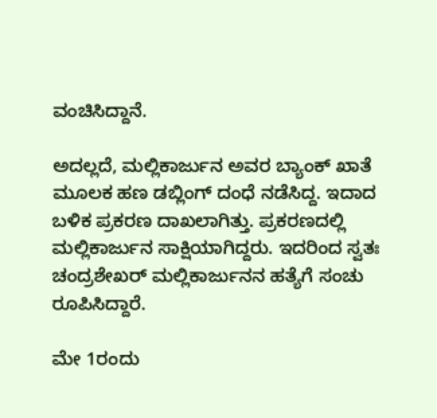ವಂಚಿಸಿದ್ದಾನೆ.

ಅದಲ್ಲದೆ, ಮಲ್ಲಿಕಾರ್ಜುನ ಅವರ ಬ್ಯಾಂಕ್ ಖಾತೆ ಮೂಲಕ ಹಣ ಡಬ್ಲಿಂಗ್ ದಂಧೆ ನಡೆಸಿದ್ದ. ಇದಾದ ಬಳಿಕ ಪ್ರಕರಣ ದಾಖಲಾಗಿತ್ತು. ಪ್ರಕರಣದಲ್ಲಿ ಮಲ್ಲಿಕಾರ್ಜುನ ಸಾಕ್ಷಿಯಾಗಿದ್ದರು. ಇದರಿಂದ ಸ್ವತಃ ಚಂದ್ರಶೇಖರ್ ಮಲ್ಲಿಕಾರ್ಜುನನ ಹತ್ಯೆಗೆ ಸಂಚು ರೂಪಿಸಿದ್ದಾರೆ.

ಮೇ 1ರಂದು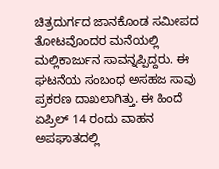ಚಿತ್ರದುರ್ಗದ ಜಾನಕೊಂಡ ಸಮೀಪದ ತೋಟವೊಂದರ ಮನೆಯಲ್ಲಿ ಮಲ್ಲಿಕಾರ್ಜುನ ಸಾವನ್ನಪ್ಪಿದ್ದರು. ಈ ಘಟನೆಯ ಸಂಬಂಧ ಅಸಹಜ ಸಾವು ಪ್ರಕರಣ ದಾಖಲಾಗಿತ್ತು. ಈ ಹಿಂದೆ ಏಪ್ರಿಲ್ 14 ರಂದು ವಾಹನ ಅಪಘಾತದಲ್ಲಿ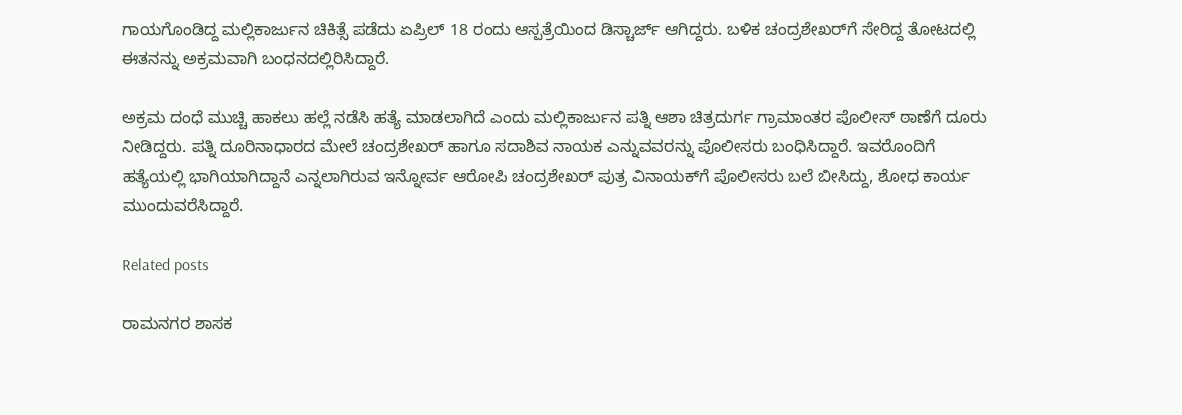ಗಾಯಗೊಂಡಿದ್ದ ಮಲ್ಲಿಕಾರ್ಜುನ ಚಿಕಿತ್ಸೆ ಪಡೆದು ಏಪ್ರಿಲ್ 18 ರಂದು ಆಸ್ಪತ್ರೆಯಿಂದ ಡಿಸ್ಚಾರ್ಜ್ ಆಗಿದ್ದರು. ಬಳಿಕ ಚಂದ್ರಶೇಖರ್‌ಗೆ ಸೇರಿದ್ದ ತೋಟದಲ್ಲಿ ಈತನನ್ನು ಅಕ್ರಮವಾಗಿ ಬಂಧನದಲ್ಲಿರಿಸಿದ್ದಾರೆ.

ಅಕ್ರಮ ದಂಧೆ ಮುಚ್ಚಿ ಹಾಕಲು ಹಲ್ಲೆ ನಡೆಸಿ ಹತ್ಯೆ ಮಾಡಲಾಗಿದೆ ಎಂದು ಮಲ್ಲಿಕಾರ್ಜುನ ಪತ್ನಿ ಆಶಾ ಚಿತ್ರದುರ್ಗ ಗ್ರಾಮಾಂತರ ಪೊಲೀಸ್ ಠಾಣೆಗೆ ದೂರು ನೀಡಿದ್ದರು. ಪತ್ನಿ ದೂರಿನಾಧಾರದ ಮೇಲೆ ಚಂದ್ರಶೇಖರ್ ಹಾಗೂ ಸದಾಶಿವ ನಾಯಕ ಎನ್ನುವವರನ್ನು ಪೊಲೀಸರು ಬಂಧಿಸಿದ್ದಾರೆ. ಇವರೊಂದಿಗೆ ಹತ್ಯೆಯಲ್ಲಿ ಭಾಗಿಯಾಗಿದ್ದಾನೆ ಎನ್ನಲಾಗಿರುವ ಇನ್ನೋರ್ವ ಆರೋಪಿ ಚಂದ್ರಶೇಖರ್ ಪುತ್ರ ವಿನಾಯಕ್‌ಗೆ ಪೊಲೀಸರು ಬಲೆ ಬೀಸಿದ್ದು, ಶೋಧ ಕಾರ್ಯ ಮುಂದುವರೆಸಿದ್ದಾರೆ.

Related posts

ರಾಮನಗರ ಶಾಸಕ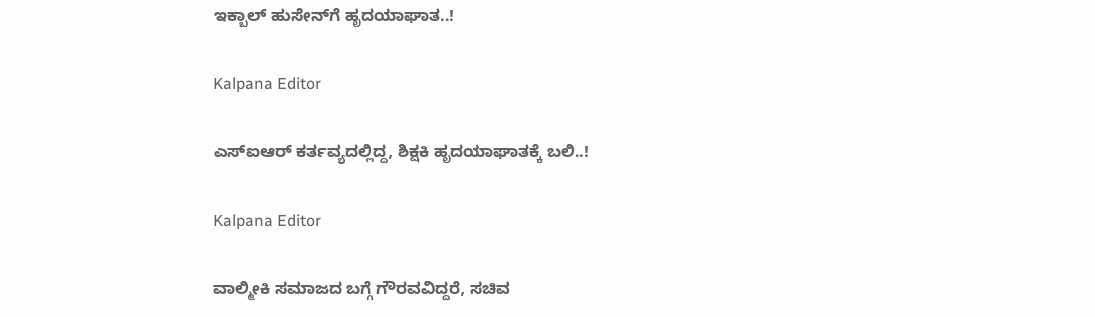ಇಕ್ಬಾಲ್‌ ಹುಸೇನ್‌ಗೆ ಹೃದಯಾಘಾತ..!

Kalpana Editor

ಎಸ್‌ಐಆರ್ ಕರ್ತವ್ಯದಲ್ಲಿದ್ದ, ಶಿಕ್ಷಕಿ ಹೃದಯಾಘಾತಕ್ಕೆ ಬಲಿ..!

Kalpana Editor

ವಾಲ್ಮೀಕಿ ಸಮಾಜದ ಬಗ್ಗೆ ಗೌರವವಿದ್ದರೆ, ಸಚಿವ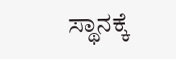ಸ್ಥಾನಕ್ಕೆ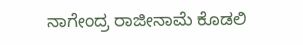ನಾಗೇಂದ್ರ ರಾಜೀನಾಮೆ ಕೊಡಲಿ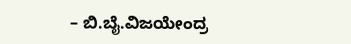– ಬಿ.ಬೈ.ವಿಜಯೇಂದ್ರ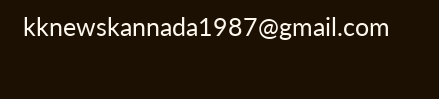kknewskannada1987@gmail.com